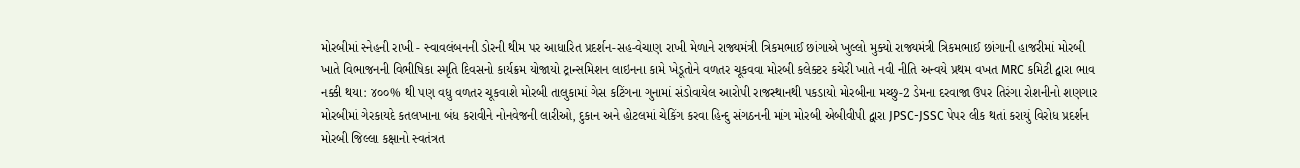મોરબીમાં સ્નેહની રાખી - સ્વાવલંબનની ડોરની થીમ પર આધારિત પ્રદર્શન-સહ-વેચાણ રાખી મેળાને રાજ્યમંત્રી ત્રિકમભાઈ છાંગાએ ખુલ્લો મુક્યો રાજ્યમંત્રી ત્રિકમભાઈ છાંગાની હાજરીમાં મોરબી ખાતે વિભાજનની વિભીષિકા સ્મૃતિ દિવસનો કાર્યક્રમ યોજાયો ટ્રાન્સમિશન લાઇનના કામે ખેડૂતોને વળતર ચૂકવવા મોરબી કલેક્ટર કચેરી ખાતે નવી નીતિ અન્વયે પ્રથમ વખત MRC કમિટી દ્વારા ભાવ નક્કી થયા: ૪૦૦% થી પણ વધુ વળતર ચૂકવાશે મોરબી તાલુકામાં ગેસ કટિંગના ગુનામાં સંડોવાયેલ આરોપી રાજસ્થાનથી પકડાયો મોરબીના મચ્છુ-2 ડેમના દરવાજા ઉપર તિરંગા રોશનીનો શણગાર મોરબીમાં ગેરકાયદે કતલખાના બંધ કરાવીને નોનવેજની લારીઓ, દુકાન અને હોટલમાં ચેકિંગ કરવા હિન્દુ સંગઠનની માંગ મોરબી એબીવીપી દ્વારા JPSC-JSSC પેપર લીક થતાં કરાયું વિરોધ પ્રદર્શન મોરબી જિલ્લા કક્ષાનો સ્વતંત્રત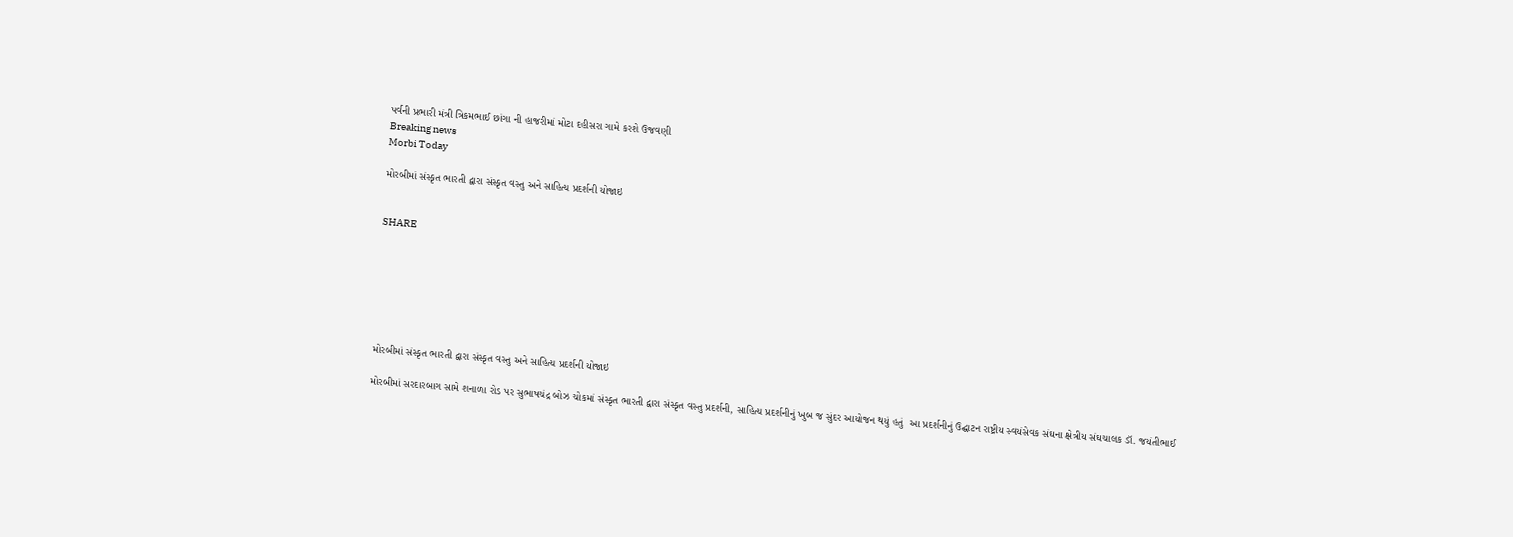પર્વની પ્રભારી મંત્રી ત્રિકમભાઈ છાંગા ની હાજરીમાં મોટા દહીસરા ગામે કરશે ઉજવણી
Breaking news
Morbi Today

મોરબીમાં સંસ્કૃત ભારતી દ્વારા સંસ્કૃત વસ્તુ અને સાહિત્ય પ્રદર્શની યોજાઇ


SHARE







મોરબીમાં સંસ્કૃત ભારતી દ્વારા સંસ્કૃત વસ્તુ અને સાહિત્ય પ્રદર્શની યોજાઇ

મોરબીમાં સરદારબાગ સામે શનાળા રોડ પર સુભાષચંદ્ર બોઝ ચોકમાં સંસ્કૃત ભારતી દ્વારા સંસ્કૃત વસ્તુ પ્રદર્શની, સાહિત્ય પ્રદર્શનીનું ખુબ જ સુંદર આયોજન થયું હતું  આ પ્રદર્શનીનું ઉદ્ઘાટન રાષ્ટ્રીય સ્વયંસેવક સંઘના ક્ષેત્રીય સંઘચાલક ડૉ. જયંતીભાઈ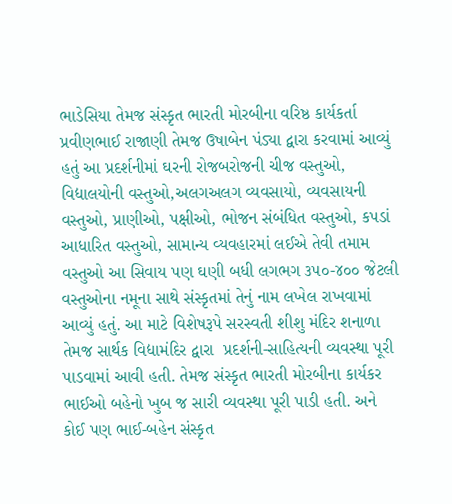ભાડેસિયા તેમજ સંસ્કૃત ભારતી મોરબીના વરિષ્ઠ કાર્યકર્તા  પ્રવીણભાઈ રાજાણી તેમજ ઉષાબેન પંડ્યા દ્વારા કરવામાં આવ્યું હતું આ પ્રદર્શનીમાં ઘરની રોજબરોજની ચીજ વસ્તુઓ, વિદ્યાલયોની વસ્તુઓ,અલગઅલગ વ્યવસાયો, વ્યવસાયની વસ્તુઓ, પ્રાણીઓ, પક્ષીઓ, ભોજન સંબંધિત વસ્તુઓ, કપડાં આધારિત વસ્તુઓ, સામાન્ય વ્યવહારમાં લઈએ તેવી તમામ વસ્તુઓ આ સિવાય પણ ઘણી બધી લગભગ ૩૫૦-૪૦૦ જેટલી વસ્તુઓના નમૂના સાથે સંસ્કૃતમાં તેનું નામ લખેલ રાખવામાં આવ્યું હતું. આ માટે વિશેષરૂપે સરસ્વતી શીશુ મંદિર શનાળા તેમજ સાર્થક વિદ્યામંદિર દ્વારા  પ્રદર્શની-સાહિત્યની વ્યવસ્થા પૂરી પાડવામાં આવી હતી. તેમજ સંસ્કૃત ભારતી મોરબીના કાર્યકર ભાઈઓ બહેનો ખુબ જ સારી વ્યવસ્થા પૂરી પાડી હતી. અને કોઈ પણ ભાઈ-બહેન સંસ્કૃત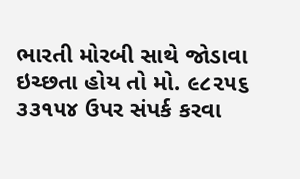ભારતી મોરબી સાથે જોડાવા ઇચ્છતા હોય તો મો. ૯૮૨૫૬ ૩૩૧૫૪ ઉપર સંપર્ક કરવા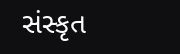સંસ્કૃત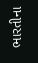ભારતીના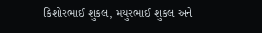કિશોરભાઈ શુકલ, મયુરભાઈ શુકલ અને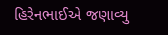હિરેનભાઈએ જણાવ્યુ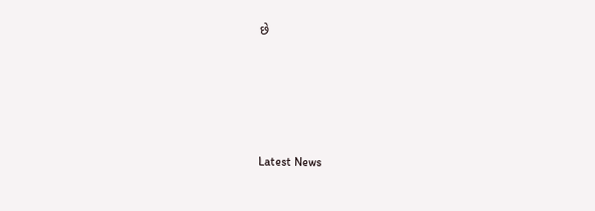છે






Latest News